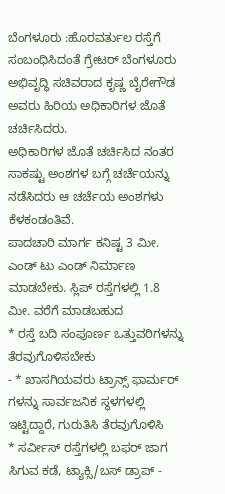ಬೆಂಗಳೂರು :ಹೊರವರ್ತುಲ ರಸ್ತೆಗೆ ಸಂಬಂಧಿಸಿದಂತೆ ಗ್ರೇಟರ್ ಬೆಂಗಳೂರು ಅಭಿವೃದ್ಧಿ ಸಚಿವರಾದ ಕೃಷ್ಣ ಬೈರೇಗೌಡ ಅವರು ಹಿರಿಯ ಅಧಿಕಾರಿಗಳ ಜೊತೆ ಚರ್ಚಿಸಿದರು.
ಅಧಿಕಾರಿಗಳ ಜೊತೆ ಚರ್ಚಿಸಿದ ನಂತರ ಸಾಕಷ್ಟು ಅಂಶಗಳ ಬಗ್ಗೆ ಚರ್ಚೆಯನ್ನು ನಡೆಸಿದರು ಆ ಚರ್ಚೆಯ ಅಂಶಗಳು ಕೆಳಕಂಡಂತಿವೆ.
ಪಾದಚಾರಿ ಮಾರ್ಗ ಕನಿಷ್ಟ 3 ಮೀ. ಎಂಡ್ ಟು ಎಂಡ್ ನಿರ್ಮಾಣ ಮಾಡಬೇಕು. ಸ್ಲಿಪ್ ರಸ್ತೆಗಳಲ್ಲಿ 1.8 ಮೀ. ವರೆಗೆ ಮಾಡಬಹುದ
* ರಸ್ತೆ ಬದಿ ಸಂಪೂರ್ಣ ಒತ್ತುವರಿಗಳನ್ನು ತೆರವುಗೊಳಿಸಬೇಕು
- * ಖಾಸಗಿಯವರು ಟ್ರಾನ್ಸ್ ಫಾರ್ಮರ್ ಗಳನ್ನು ಸಾರ್ವಜನಿಕ ಸ್ಥಳಗಳಲ್ಲಿ ಇಟ್ಟಿದ್ದಾರೆ, ಗುರುತಿಸಿ ತೆರವುಗೊಳಿಸಿ
* ಸರ್ವೀಸ್ ರಸ್ತೆಗಳಲ್ಲಿ ಬಫರ್ ಜಾಗ ಸಿಗುವ ಕಡೆ, ಟ್ಯಾಕ್ಸಿ/ಬಸ್ ಡ್ರಾಪ್ -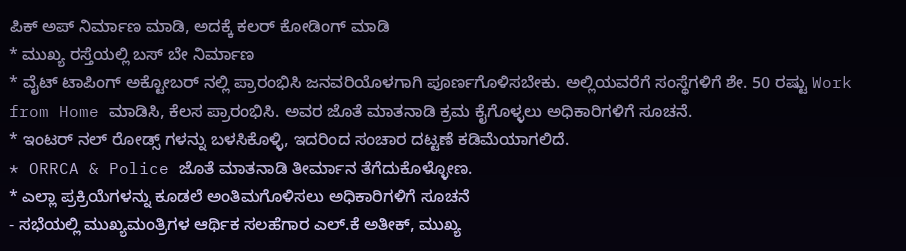ಪಿಕ್ ಅಪ್ ನಿರ್ಮಾಣ ಮಾಡಿ, ಅದಕ್ಕೆ ಕಲರ್ ಕೋಡಿಂಗ್ ಮಾಡಿ
* ಮುಖ್ಯ ರಸ್ತೆಯಲ್ಲಿ ಬಸ್ ಬೇ ನಿರ್ಮಾಣ
* ವೈಟ್ ಟಾಪಿಂಗ್ ಅಕ್ಟೋಬರ್ ನಲ್ಲಿ ಪ್ರಾರಂಭಿಸಿ ಜನವರಿಯೊಳಗಾಗಿ ಪೂರ್ಣಗೊಳಿಸಬೇಕು. ಅಲ್ಲಿಯವರೆಗೆ ಸಂಸ್ಥೆಗಳಿಗೆ ಶೇ. 50 ರಷ್ಟು Work from Home ಮಾಡಿಸಿ, ಕೆಲಸ ಪ್ರಾರಂಭಿಸಿ. ಅವರ ಜೊತೆ ಮಾತನಾಡಿ ಕ್ರಮ ಕೈಗೊಳ್ಳಲು ಅಧಿಕಾರಿಗಳಿಗೆ ಸೂಚನೆ.
* ಇಂಟರ್ ನಲ್ ರೋಡ್ಸ್ ಗಳನ್ನು ಬಳಸಿಕೊಳ್ಳಿ, ಇದರಿಂದ ಸಂಚಾರ ದಟ್ಟಣೆ ಕಡಿಮೆಯಾಗಲಿದೆ.
* ORRCA & Police ಜೊತೆ ಮಾತನಾಡಿ ತೀರ್ಮಾನ ತೆಗೆದುಕೊಳ್ಳೋಣ.
* ಎಲ್ಲಾ ಪ್ರಕ್ರಿಯೆಗಳನ್ನು ಕೂಡಲೆ ಅಂತಿಮಗೊಳಿಸಲು ಅಧಿಕಾರಿಗಳಿಗೆ ಸೂಚನೆ
- ಸಭೆಯಲ್ಲಿ ಮುಖ್ಯಮಂತ್ರಿಗಳ ಆರ್ಥಿಕ ಸಲಹೆಗಾರ ಎಲ್.ಕೆ ಅತೀಕ್, ಮುಖ್ಯ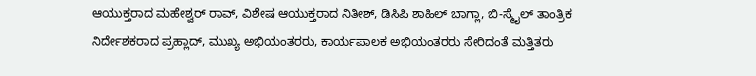ಆಯುಕ್ತರಾದ ಮಹೇಶ್ವರ್ ರಾವ್, ವಿಶೇಷ ಆಯುಕ್ತರಾದ ನಿತೀಶ್, ಡಿಸಿಪಿ ಶಾಹಿಲ್ ಬಾಗ್ಲಾ, ಬಿ-ಸ್ಮೈಲ್ ತಾಂತ್ರಿಕ ನಿರ್ದೇಶಕರಾದ ಪ್ರಹ್ಲಾದ್, ಮುಖ್ಯ ಅಭಿಯಂತರರು, ಕಾರ್ಯಪಾಲಕ ಅಭಿಯಂತರರು ಸೇರಿದಂತೆ ಮತ್ತಿತರು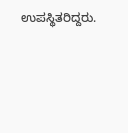ಉಪಸ್ಥಿತರಿದ್ದರು.